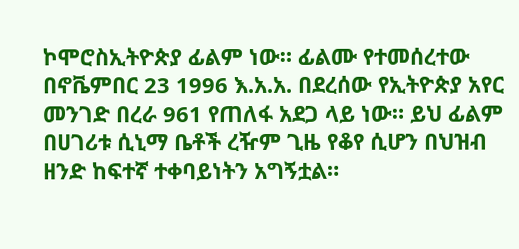ኮሞሮስኢትዮጵያ ፊልም ነው። ፊልሙ የተመሰረተው በኖቬምበር 23 1996 እ.አ.አ. በደረሰው የኢትዮጵያ አየር መንገድ በረራ 961 የጠለፋ አደጋ ላይ ነው። ይህ ፊልም በሀገሪቱ ሲኒማ ቤቶች ረዥም ጊዜ የቆየ ሲሆን በህዝብ ዘንድ ከፍተኛ ተቀባይነትን አግኝቷል።